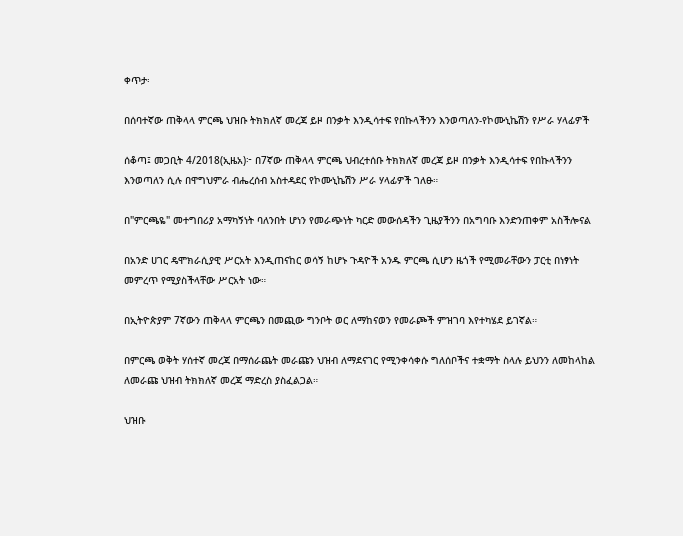ቀጥታ፡

በሰባተኛው ጠቅላላ ምርጫ ህዝቡ ትክክለኛ መረጃ ይዞ በንቃት እንዲሳተፍ የበኩላችንን እንወጣለን-የኮሙኒኬሽን የሥራ ሃላፊዎች

ሰቆጣ፤ መጋቢት 4/2018(ኢዜአ)፦ በ7ኛው ጠቅላላ ምርጫ ህብረተሰቡ ትክክለኛ መረጃ ይዞ በንቃት እንዲሳተፍ የበኩላችንን እንወጣለን ሲሉ በዋግህምራ ብሔረሰብ አስተዳደር የኮሙኒኬሽን ሥራ ሃላፊዎች ገለፁ።

በ"ምርጫዬ" መተግበሪያ አማካኝነት ባለንበት ሆነን የመራጭነት ካርድ መውሰዳችን ጊዜያችንን በአግባቡ እንድንጠቀም አስችሎናል

በአንድ ሀገር ዴሞክራሲያዊ ሥርአት እንዲጠናከር ወሳኝ ከሆኑ ጉዳዮች አንዱ ምርጫ ሲሆን ዜጎች የሚመራቸውን ፓርቲ በነፃነት መምረጥ የሚያስችላቸው ሥርአት ነው።

በኢትዮጵያም 7ኛውን ጠቅላላ ምርጫን በመጪው ግንቦት ወር ለማከናወን የመራጮች ምዝገባ እየተካሄደ ይገኛል።

በምርጫ ወቅት ሃሰተኛ መረጃ በማሰራጨት መራጩን ህዝብ ለማደናገር የሚንቀሳቀሱ ግለሰቦችና ተቋማት ስላሉ ይህንን ለመከላከል ለመራጩ ህዝብ ትክክለኛ መረጃ ማድረስ ያስፈልጋል።

ህዝቡ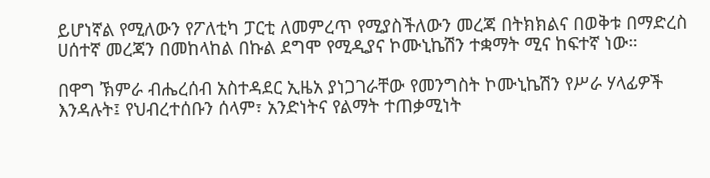ይሆነኛል የሚለውን የፖለቲካ ፓርቲ ለመምረጥ የሚያስችለውን መረጃ በትክክልና በወቅቱ በማድረስ ሀሰተኛ መረጃን በመከላከል በኩል ደግሞ የሚዲያና ኮሙኒኬሽን ተቋማት ሚና ከፍተኛ ነው።

በዋግ ኽምራ ብሔረሰብ አስተዳደር ኢዜአ ያነጋገራቸው የመንግስት ኮሙኒኬሽን የሥራ ሃላፊዎች እንዳሉት፤ የህብረተሰቡን ሰላም፣ አንድነትና የልማት ተጠቃሚነት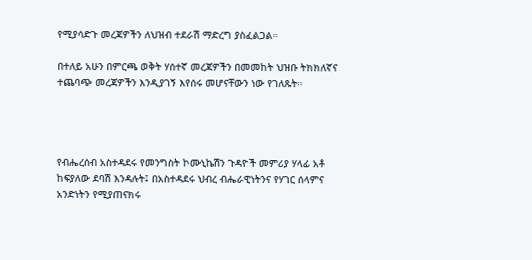የሚያሳድጉ መረጃዎችን ለህዝብ ተደራሽ ማድረግ ያስፈልጋል።

በተለይ አሁን በምርጫ ወቅት ሃሰተኛ መረጃዎችን በመመከት ህዝቡ ትክክለኛና ተጨባጭ መረጃዎችን እንዲያገኝ እየሰሩ መሆናቸውን ነው የገለጹት።




የብሔረሰብ አስተዳደሩ የመንግስት ኮሙኒኬሽን ጉዳዮች መምሪያ ሃላፊ አቶ ከፍያለው ደባሽ እንዳሉት፤ በአስተዳደሩ ህብረ ብሔራዊነትንና የሃገር ሰላምና አንድነትን የሚያጠናክሩ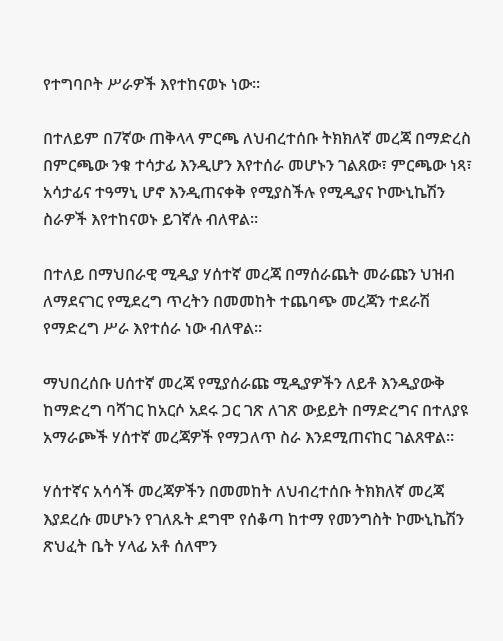የተግባቦት ሥራዎች እየተከናወኑ ነው።

በተለይም በ7ኛው ጠቅላላ ምርጫ ለህብረተሰቡ ትክክለኛ መረጃ በማድረስ በምርጫው ንቁ ተሳታፊ እንዲሆን እየተሰራ መሆኑን ገልጸው፣ ምርጫው ነጻ፣ አሳታፊና ተዓማኒ ሆኖ እንዲጠናቀቅ የሚያስችሉ የሚዲያና ኮሙኒኬሽን ስራዎች እየተከናወኑ ይገኛሉ ብለዋል።

በተለይ በማህበራዊ ሚዲያ ሃሰተኛ መረጃ በማሰራጨት መራጩን ህዝብ ለማደናገር የሚደረግ ጥረትን በመመከት ተጨባጭ መረጃን ተደራሽ የማድረግ ሥራ እየተሰራ ነው ብለዋል።

ማህበረሰቡ ሀሰተኛ መረጃ የሚያሰራጩ ሚዲያዎችን ለይቶ እንዲያውቅ ከማድረግ ባሻገር ከአርሶ አደሩ ጋር ገጽ ለገጽ ውይይት በማድረግና በተለያዩ አማራጮች ሃሰተኛ መረጃዎች የማጋለጥ ስራ እንደሚጠናከር ገልጸዋል።

ሃሰተኛና አሳሳች መረጃዎችን በመመከት ለህብረተሰቡ ትክክለኛ መረጃ እያደረሱ መሆኑን የገለጹት ደግሞ የሰቆጣ ከተማ የመንግስት ኮሙኒኬሽን ጽህፈት ቤት ሃላፊ አቶ ሰለሞን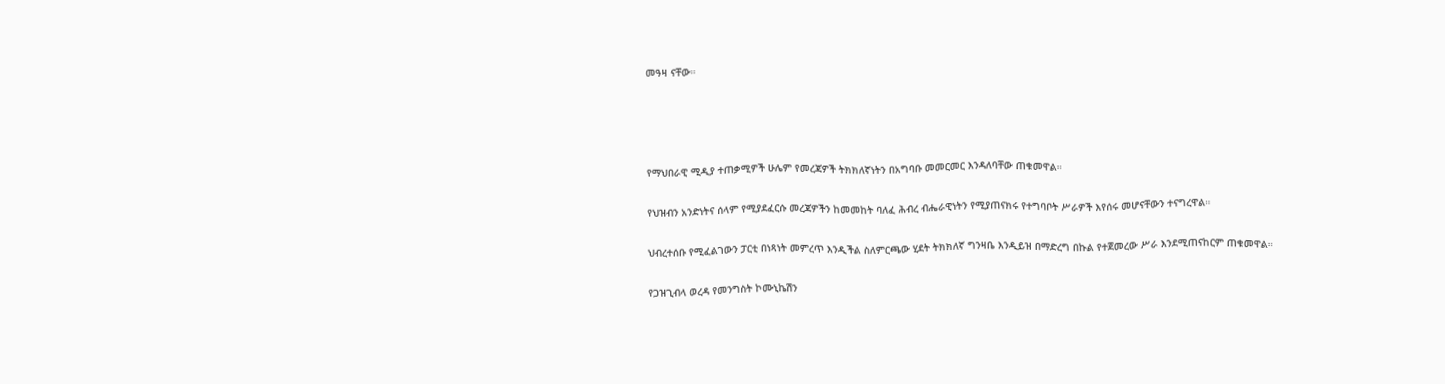መዓዛ ናቸው።




የማህበራዊ ሚዲያ ተጠቃሚዎች ሁሌም የመረጃዎች ትክክለኛነትን በአግባቡ መመርመር እንዳለባቸው ጠቁመዋል።

የህዝብን አንድነትና ሰላም የሚያደፈርሱ መረጃዎችን ከመመከት ባለፈ ሕብረ ብሔራዊነትን የሚያጠናክሩ የተግባቦት ሥራዎች እየሰሩ መሆናቸውን ተናግረዋል።

ህብረተሰቡ የሚፈልገውን ፓርቲ በነጻነት መምረጥ እንዲችል ስለምርጫው ሂደት ትክክለኛ ግንዛቤ እንዲይዝ በማድረግ በኩል የተጀመረው ሥራ እንደሚጠናከርም ጠቁመዋል።

የጋዝጊብላ ወረዳ የመንግስት ኮሙኒኬሽን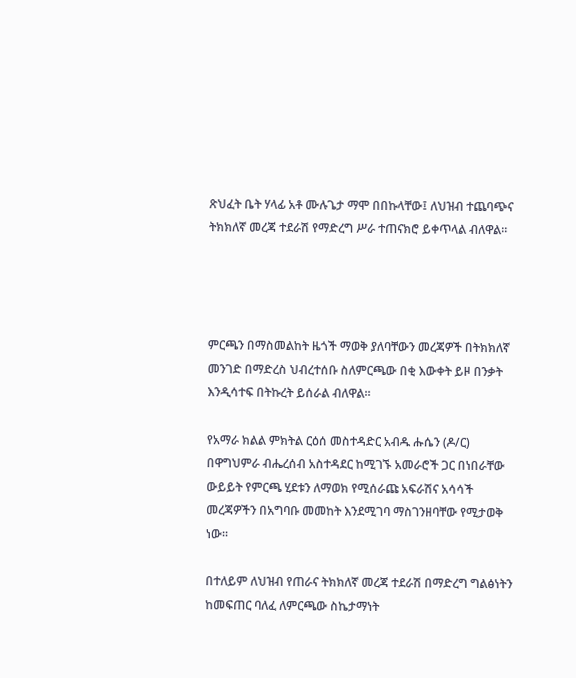ጽህፈት ቤት ሃላፊ አቶ ሙሉጌታ ማሞ በበኩላቸው፤ ለህዝብ ተጨባጭና ትክክለኛ መረጃ ተደራሽ የማድረግ ሥራ ተጠናክሮ ይቀጥላል ብለዋል።




ምርጫን በማስመልከት ዜጎች ማወቅ ያለባቸውን መረጃዎች በትክክለኛ መንገድ በማድረስ ህብረተሰቡ ስለምርጫው በቂ እውቀት ይዞ በንቃት እንዲሳተፍ በትኩረት ይሰራል ብለዋል።

የአማራ ክልል ምክትል ርዕሰ መስተዳድር አብዱ ሑሴን (ዶ/ር) በዋግህምራ ብሔረሰብ አስተዳደር ከሚገኙ አመራሮች ጋር በነበራቸው ውይይት የምርጫ ሂደቱን ለማወክ የሚሰራጩ አፍራሽና አሳሳች መረጃዎችን በአግባቡ መመከት እንደሚገባ ማስገንዘባቸው የሚታወቅ ነው።

በተለይም ለህዝብ የጠራና ትክክለኛ መረጃ ተደራሽ በማድረግ ግልፅነትን ከመፍጠር ባለፈ ለምርጫው ስኬታማነት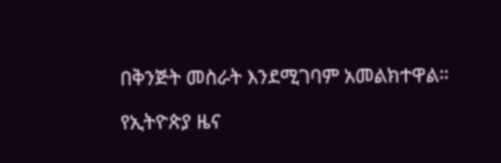በቅንጅት መስራት እንደሚገባም አመልክተዋል።

የኢትዮጵያ ዜና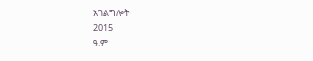አገልግሎት
2015
ዓ.ም